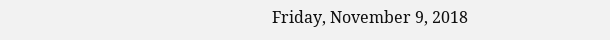Friday, November 9, 2018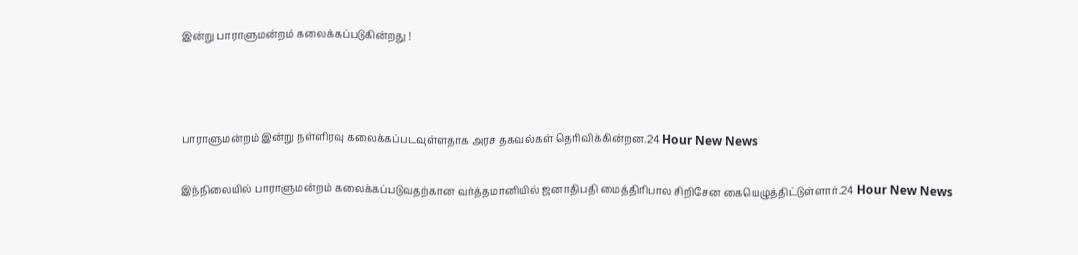இன்று பாராளுமன்றம் கலைக்கப்படுகின்றது !



பாராளுமன்றம் இன்று நள்ளிரவு கலைக்கப்படவுள்ளதாக அரச தகவல்கள் தெரிவிக்கின்றன.24 Hour New News

இந்நிலையில் பாராளுமன்றம் கலைக்கப்படுவதற்கான வர்த்தமானியில் ஜனாதிபதி மைத்திரிபால சிறிசேன கையெழுத்திட்டுள்ளார்.24 Hour New News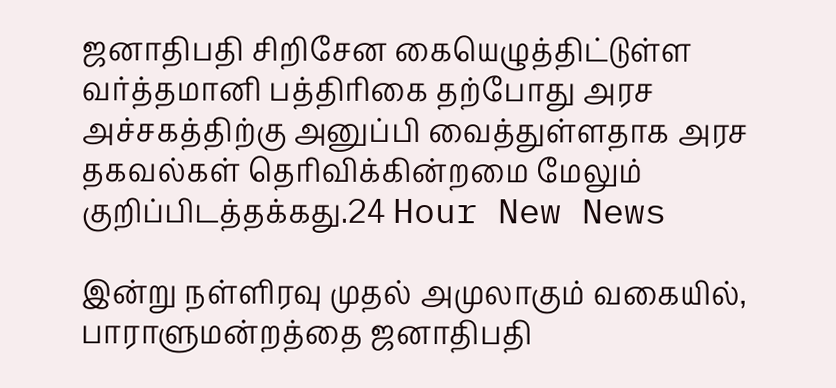ஜனாதிபதி சிறிசேன கையெழுத்திட்டுள்ள வர்த்தமானி பத்திரிகை தற்போது அரச அச்சகத்திற்கு அனுப்பி வைத்துள்ளதாக அரச தகவல்கள் தெரிவிக்கின்றமை மேலும் குறிப்பிடத்தக்கது.24 Hour New News

இன்று நள்ளிரவு முதல் அமுலாகும் வகையில், பாராளுமன்றத்தை ஜனாதிபதி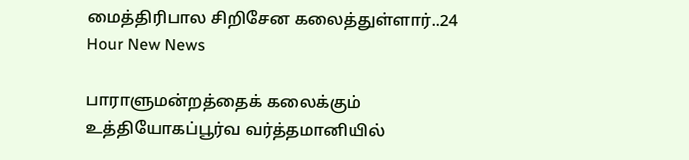மைத்திரிபால சிறிசேன கலைத்துள்ளார்..24 Hour New News

பாராளுமன்றத்தைக் கலைக்கும் உத்தியோகப்பூர்வ வர்த்தமானியில்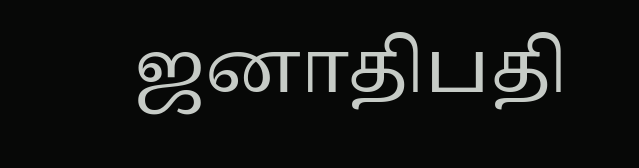ஜனாதிபதி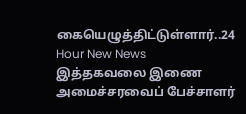கையெழுத்திட்டுள்ளார்..24 Hour New News
இத்தகவலை இணை அமைச்சரவைப் பேச்சாளர்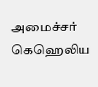அமைச்சர் கெஹெலிய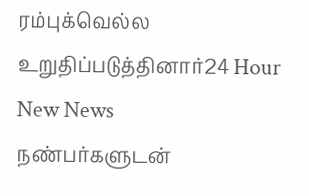ரம்புக்வெல்ல உறுதிப்படுத்தினார்24 Hour New News
நண்பர்களுடன்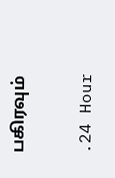பகிரவும்

.24 Hour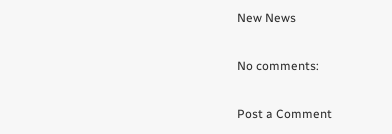New News

No comments:

Post a Comment